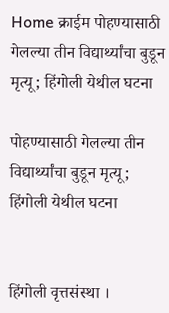Home क्राईम पोहण्यासाठी गेलल्या तीन विद्यार्थ्यांचा बुडून मृत्यू; हिंगोली येथील घटना

पोहण्यासाठी गेलल्या तीन विद्यार्थ्यांचा बुडून मृत्यू; हिंगोली येथील घटना


हिंगोली वृत्तसंस्था ।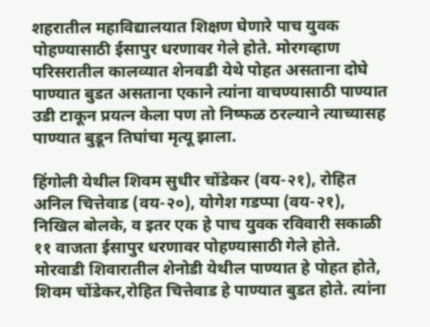शहरातील महाविद्यालयात शिक्षण घेणारे पाच युवक पोहण्यासाठी ईसापुर धरणावर गेले होते. मोरगव्हाण परिसरातील कालव्यात शेनवडी येथे पोहत असताना दोघे पाण्यात बुडत असताना एकाने त्यांना वाचण्यासाठी पाण्यात उडी टाकून प्रयत्न केला पण तो निष्फळ ठरल्याने त्याच्यासह पाण्यात बुडून तिघांचा मृत्यू झाला.

हिंगोली येथील शिवम सुधीर चोंडेकर (वय-२१), रोहित अनिल चित्तेवाड (वय-२०), योगेश गडप्पा (वय-२१), निखिल बोलके, व इतर एक हे पाच युवक रविवारी सकाळी ११ वाजता ईसापुर धरणावर पोहण्यासाठी गेले होते. मोरवाडी शिवारातील शेनोडी येथील पाण्यात हे पोहत होते, शिवम चोंडेकर,रोहित चित्तेवाड हे पाण्यात बुडत होते. त्यांना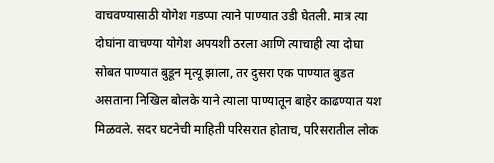वाचवण्यासाठी योगेश गडप्पा त्याने पाण्यात उडी घेतली. मात्र त्या दोघांना वाचण्या योगेश अपयशी ठरला आणि त्याचाही त्या दोघा सोबत पाण्यात बुडून मृत्यू झाला, तर दुसरा एक पाण्यात बुडत असताना निखिल बोलके याने त्याला पाण्यातून बाहेर काढण्यात यश मिळवले. सदर घटनेची माहिती परिसरात होताच, परिसरातील लोक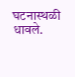घटनास्थळी धावले.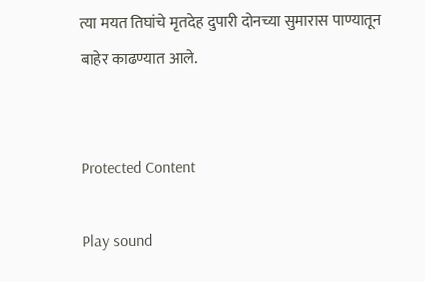त्या मयत तिघांचे मृतदेह दुपारी दोनच्या सुमारास पाण्यातून बाहेर काढण्यात आले.


Protected Content

Play sound